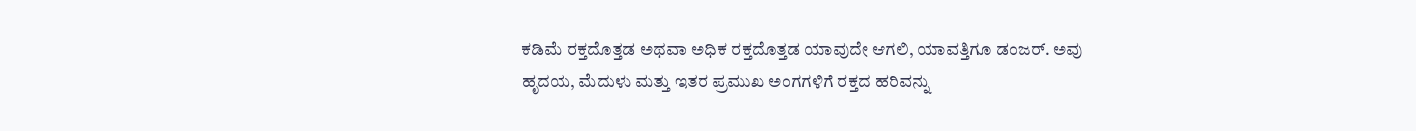ಕಡಿಮೆ ರಕ್ತದೊತ್ತಡ ಅಥವಾ ಅಧಿಕ ರಕ್ತದೊತ್ತಡ ಯಾವುದೇ ಆಗಲಿ, ಯಾವತ್ತಿಗೂ ಡಂಜರ್. ಅವು ಹೃದಯ, ಮೆದುಳು ಮತ್ತು ಇತರ ಪ್ರಮುಖ ಅಂಗಗಳಿಗೆ ರಕ್ತದ ಹರಿವನ್ನು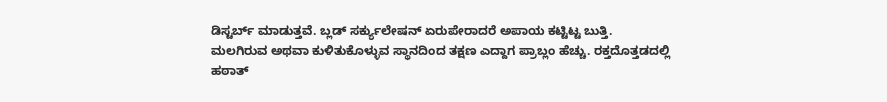ಡಿಸ್ಟರ್ಬ್ ಮಾಡುತ್ತವೆ. ಬ್ಲಡ್ ಸರ್ಕ್ಯುಲೇಷನ್ ಏರುಪೇರಾದರೆ ಅಪಾಯ ಕಟ್ಟಿಟ್ಟ ಬುತ್ತಿ.
ಮಲಗಿರುವ ಅಥವಾ ಕುಳಿತುಕೊಳ್ಳುವ ಸ್ಥಾನದಿಂದ ತಕ್ಷಣ ಎದ್ದಾಗ ಪ್ರಾಬ್ಲಂ ಹೆಚ್ಚು. ರಕ್ತದೊತ್ತಡದಲ್ಲಿ ಹಠಾತ್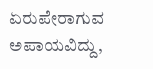ಏರುಪೇರಾಗುವ ಅಪಾಯವಿದ್ದು,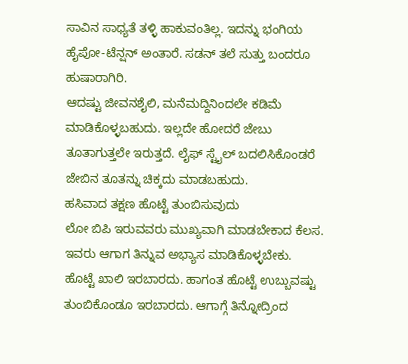ಸಾವಿನ ಸಾಧ್ಯತೆ ತಳ್ಳಿ ಹಾಕುವಂತಿಲ್ಲ. ಇದನ್ನು ಭಂಗಿಯ ಹೈಪೋ-ಟೆನ್ಷನ್ ಅಂತಾರೆ. ಸಡನ್ ತಲೆ ಸುತ್ತು ಬಂದರೂ ಹುಷಾರಾಗಿರಿ.
ಆದಷ್ಟು ಜೀವನಶೈಲಿ, ಮನೆಮದ್ದಿನಿಂದಲೇ ಕಡಿಮೆ ಮಾಡಿಕೊಳ್ಳಬಹುದು. ಇಲ್ಲದೇ ಹೋದರೆ ಜೇಬು ತೂತಾಗುತ್ತಲೇ ಇರುತ್ತದೆ. ಲೈಫ್ ಸ್ಟೈಲ್ ಬದಲಿಸಿಕೊಂಡರೆ ಜೇಬಿನ ತೂತನ್ನು ಚಿಕ್ಕದು ಮಾಡಬಹುದು.
ಹಸಿವಾದ ತಕ್ಷಣ ಹೊಟ್ಟೆ ತುಂಬಿಸುವುದು
ಲೋ ಬಿಪಿ ಇರುವವರು ಮುಖ್ಯವಾಗಿ ಮಾಡಬೇಕಾದ ಕೆಲಸ. ಇವರು ಆಗಾಗ ತಿನ್ನುವ ಅಭ್ಯಾಸ ಮಾಡಿಕೊಳ್ಳಬೇಕು. ಹೊಟ್ಟೆ ಖಾಲಿ ಇರಬಾರದು. ಹಾಗಂತ ಹೊಟ್ಟೆ ಉಬ್ಬುವಷ್ಟು ತುಂಬಿಕೊಂಡೂ ಇರಬಾರದು. ಆಗಾಗ್ಗೆ ತಿನ್ನೋದ್ರಿಂದ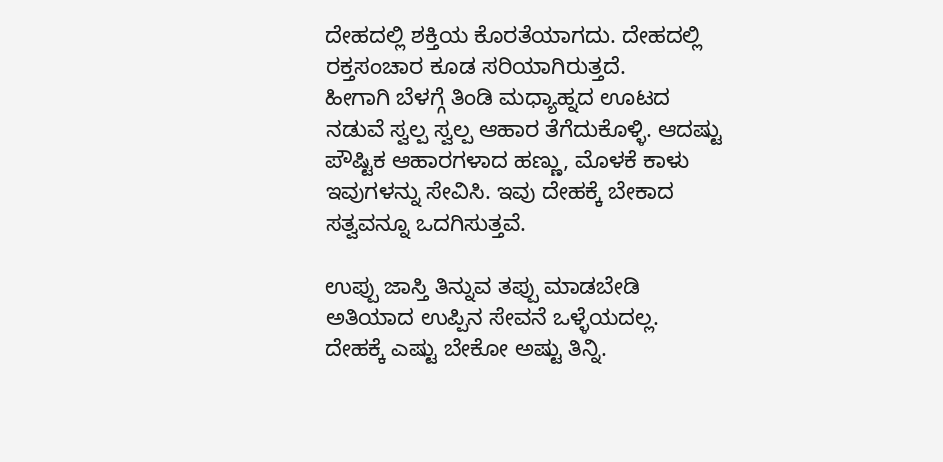ದೇಹದಲ್ಲಿ ಶಕ್ತಿಯ ಕೊರತೆಯಾಗದು. ದೇಹದಲ್ಲಿ ರಕ್ತಸಂಚಾರ ಕೂಡ ಸರಿಯಾಗಿರುತ್ತದೆ.
ಹೀಗಾಗಿ ಬೆಳಗ್ಗೆ ತಿಂಡಿ ಮಧ್ಯಾಹ್ನದ ಊಟದ ನಡುವೆ ಸ್ವಲ್ಪ ಸ್ವಲ್ಪ ಆಹಾರ ತೆಗೆದುಕೊಳ್ಳಿ. ಆದಷ್ಟು ಪೌಷ್ಟಿಕ ಆಹಾರಗಳಾದ ಹಣ್ಣು, ಮೊಳಕೆ ಕಾಳು ಇವುಗಳನ್ನು ಸೇವಿಸಿ. ಇವು ದೇಹಕ್ಕೆ ಬೇಕಾದ ಸತ್ವವನ್ನೂ ಒದಗಿಸುತ್ತವೆ.

ಉಪ್ಪು ಜಾಸ್ತಿ ತಿನ್ನುವ ತಪ್ಪು ಮಾಡಬೇಡಿ
ಅತಿಯಾದ ಉಪ್ಪಿನ ಸೇವನೆ ಒಳ್ಳೆಯದಲ್ಲ. ದೇಹಕ್ಕೆ ಎಷ್ಟು ಬೇಕೋ ಅಷ್ಟು ತಿನ್ನಿ.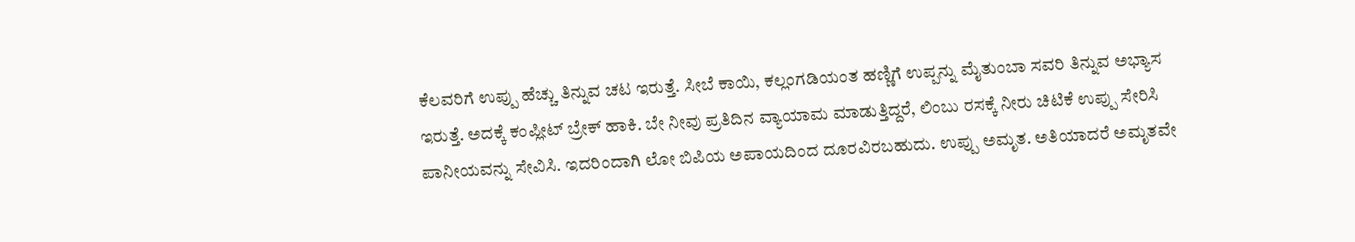ಕೆಲವರಿಗೆ ಉಪ್ಪು ಹೆಚ್ಚು ತಿನ್ನುವ ಚಟ ಇರುತ್ತೆ. ಸೀಬೆ ಕಾಯಿ, ಕಲ್ಲಂಗಡಿಯಂತ ಹಣ್ಣಿಗೆ ಉಪ್ಪನ್ನು ಮೈತುಂಬಾ ಸವರಿ ತಿನ್ನುವ ಅಭ್ಯಾಸ ಇರುತ್ತೆ. ಅದಕ್ಕೆ ಕಂಪ್ಲೀಟ್ ಬ್ರೇಕ್ ಹಾಕಿ. ಬೇ ನೀವು ಪ್ರತಿದಿನ ವ್ಯಾಯಾಮ ಮಾಡುತ್ತಿದ್ದರೆ, ಲಿಂಬು ರಸಕ್ಕೆ ನೀರು ಚಿಟಿಕೆ ಉಪ್ಪು ಸೇರಿಸಿ ಪಾನೀಯವನ್ನು ಸೇವಿಸಿ. ಇದರಿಂದಾಗಿ ಲೋ ಬಿಪಿಯ ಅಪಾಯದಿಂದ ದೂರವಿರಬಹುದು. ಉಪ್ಪು ಅಮೃತ. ಅತಿಯಾದರೆ ಅಮೃತವೇ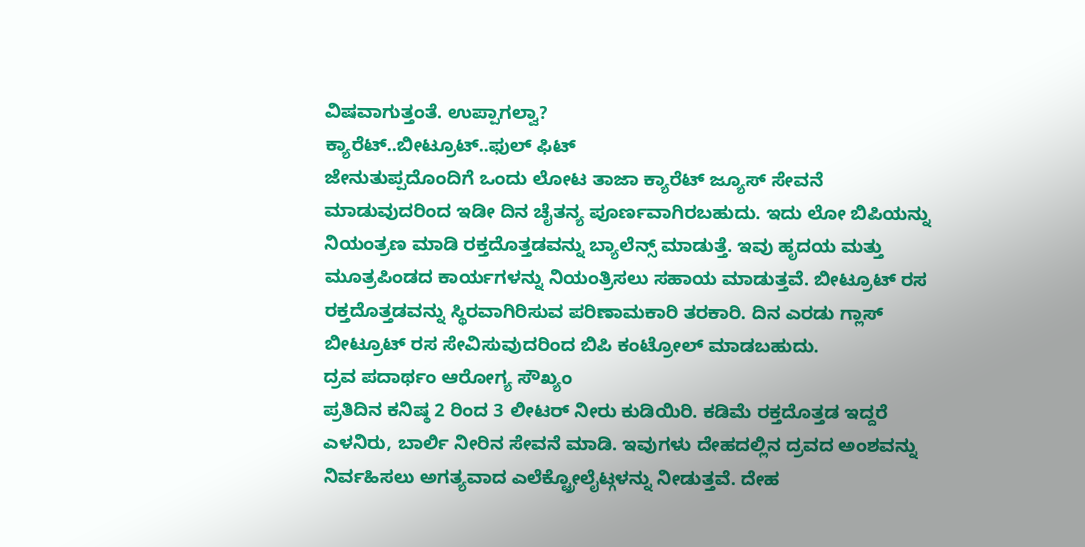ವಿಷವಾಗುತ್ತಂತೆ. ಉಪ್ಪಾಗಲ್ವಾ?
ಕ್ಯಾರೆಟ್..ಬೀಟ್ರೂಟ್..ಫುಲ್ ಫಿಟ್
ಜೇನುತುಪ್ಪದೊಂದಿಗೆ ಒಂದು ಲೋಟ ತಾಜಾ ಕ್ಯಾರೆಟ್ ಜ್ಯೂಸ್ ಸೇವನೆ ಮಾಡುವುದರಿಂದ ಇಡೀ ದಿನ ಚೈತನ್ಯ ಪೂರ್ಣವಾಗಿರಬಹುದು. ಇದು ಲೋ ಬಿಪಿಯನ್ನು ನಿಯಂತ್ರಣ ಮಾಡಿ ರಕ್ತದೊತ್ತಡವನ್ನು ಬ್ಯಾಲೆನ್ಸ್ ಮಾಡುತ್ತೆ. ಇವು ಹೃದಯ ಮತ್ತು ಮೂತ್ರಪಿಂಡದ ಕಾರ್ಯಗಳನ್ನು ನಿಯಂತ್ರಿಸಲು ಸಹಾಯ ಮಾಡುತ್ತವೆ. ಬೀಟ್ರೂಟ್ ರಸ ರಕ್ತದೊತ್ತಡವನ್ನು ಸ್ಥಿರವಾಗಿರಿಸುವ ಪರಿಣಾಮಕಾರಿ ತರಕಾರಿ. ದಿನ ಎರಡು ಗ್ಲಾಸ್ ಬೀಟ್ರೂಟ್ ರಸ ಸೇವಿಸುವುದರಿಂದ ಬಿಪಿ ಕಂಟ್ರೋಲ್ ಮಾಡಬಹುದು.
ದ್ರವ ಪದಾರ್ಥಂ ಆರೋಗ್ಯ ಸೌಖ್ಯಂ
ಪ್ರತಿದಿನ ಕನಿಷ್ಠ 2 ರಿಂದ 3 ಲೀಟರ್ ನೀರು ಕುಡಿಯಿರಿ. ಕಡಿಮೆ ರಕ್ತದೊತ್ತಡ ಇದ್ದರೆ ಎಳನಿರು, ಬಾರ್ಲಿ ನೀರಿನ ಸೇವನೆ ಮಾಡಿ. ಇವುಗಳು ದೇಹದಲ್ಲಿನ ದ್ರವದ ಅಂಶವನ್ನು ನಿರ್ವಹಿಸಲು ಅಗತ್ಯವಾದ ಎಲೆಕ್ಟ್ರೋಲೈಟ್ಗಳನ್ನು ನೀಡುತ್ತವೆ. ದೇಹ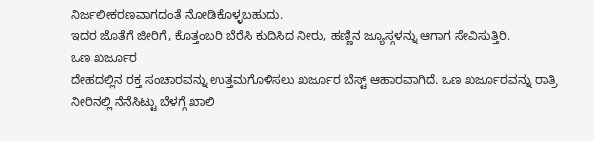ನಿರ್ಜಲೀಕರಣವಾಗದಂತೆ ನೋಡಿಕೊಳ್ಳಬಹುದು.
ಇದರ ಜೊತೆಗೆ ಜೀರಿಗೆ, ಕೊತ್ತಂಬರಿ ಬೆರೆಸಿ ಕುದಿಸಿದ ನೀರು, ಹಣ್ಣಿನ ಜ್ಯೂಸ್ಗಳನ್ನು ಆಗಾಗ ಸೇವಿಸುತ್ತಿರಿ.
ಒಣ ಖರ್ಜೂರ
ದೇಹದಲ್ಲಿನ ರಕ್ತ ಸಂಚಾರವನ್ನು ಉತ್ತಮಗೊಳಿಸಲು ಖರ್ಜೂರ ಬೆಸ್ಟ್ ಆಹಾರವಾಗಿದೆ. ಒಣ ಖರ್ಜೂರವನ್ನು ರಾತ್ರಿ ನೀರಿನಲ್ಲಿ ನೆನೆಸಿಟ್ಟು ಬೆಳಗ್ಗೆ ಖಾಲಿ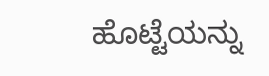ಹೊಟ್ಟೆಯನ್ನು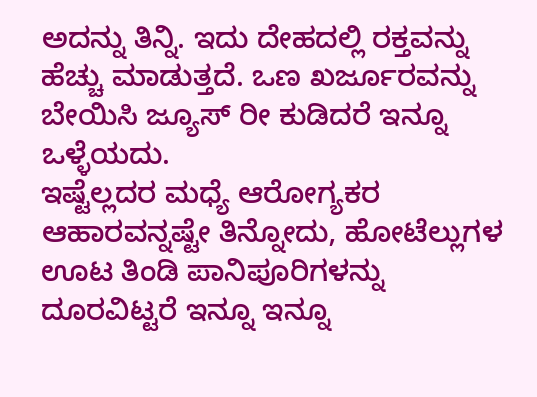ಅದನ್ನು ತಿನ್ನಿ. ಇದು ದೇಹದಲ್ಲಿ ರಕ್ತವನ್ನು ಹೆಚ್ಚು ಮಾಡುತ್ತದೆ. ಒಣ ಖರ್ಜೂರವನ್ನು ಬೇಯಿಸಿ ಜ್ಯೂಸ್ ರೀ ಕುಡಿದರೆ ಇನ್ನೂ ಒಳ್ಳೆಯದು.
ಇಷ್ಟೆಲ್ಲದರ ಮಧ್ಯೆ ಆರೋಗ್ಯಕರ ಆಹಾರವನ್ನಷ್ಟೇ ತಿನ್ನೋದು, ಹೋಟೆಲ್ಲುಗಳ ಊಟ ತಿಂಡಿ ಪಾನಿಪೂರಿಗಳನ್ನು ದೂರವಿಟ್ಟರೆ ಇನ್ನೂ ಇನ್ನೂ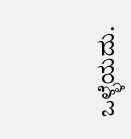ಒಳ್ಳೆಯದು.